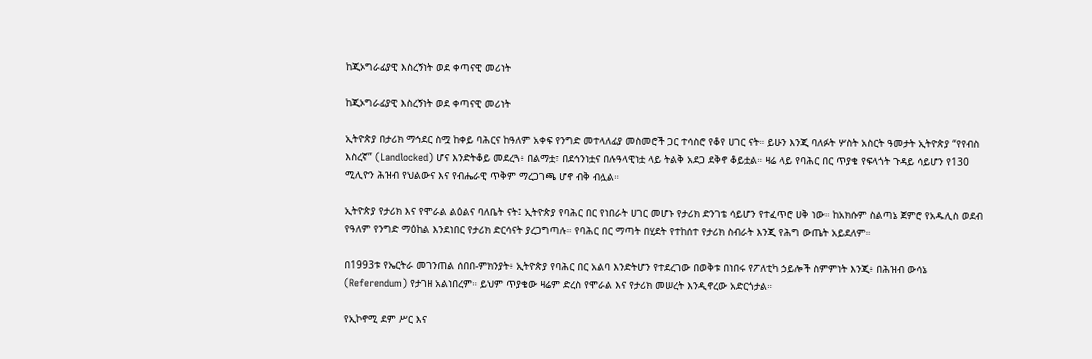ከጂኦግራፊያዊ እስረኝነት ወደ ቀጣናዊ መሪነት

ከጂኦግራፊያዊ እስረኝነት ወደ ቀጣናዊ መሪነት

ኢትዮጵያ በታሪክ ማኅደር ስሟ ከቀይ ባሕርና ከዓለም አቀፍ የንግድ መተላለፊያ መስመሮች ጋር ተሳስሮ የቆየ ሀገር ናት። ይሁን እንጂ ባለፉት ሦስት አስርት ዓመታት ኢትዮጵያ “የየብስ እስረኛ” (Landlocked) ሆና እንድትቆይ መደረጓ፥ በልማቷ፣ በደኅንነቷና በሉዓላዊነቷ ላይ ትልቅ አደጋ ደቅኖ ቆይቷል። ዛሬ ላይ የባሕር በር ጥያቄ የፍላጎት ጉዳይ ሳይሆን የ130 ሚሊዮን ሕዝብ የህልውና እና የብሔራዊ ጥቅም ማረጋገጫ ሆኖ ብቅ ብሏል።

ኢትዮጵያ የታሪክ እና የሞራል ልዕልና ባለቤት ናት፤ ኢትዮጵያ የባሕር በር የነበራት ሀገር መሆኑ የታሪክ ድንገቴ ሳይሆን የተፈጥሮ ሀቅ ነው። ከአክሱም ስልጣኔ ጀምሮ የአዱሊስ ወደብ የዓለም የንግድ ማዕከል እንደነበር የታሪክ ድርሳናት ያረጋግጣሉ። የባሕር በር ማጣት በሂደት የተከሰተ የታሪክ ስብራት እንጂ የሕግ ውጤት አይደለም።

በ1993ቱ የኤርትራ መገንጠል ሰበበ-ምክንያት፥ ኢትዮጵያ የባሕር በር አልባ እንድትሆን የተደረገው በወቅቱ በነበሩ የፖለቲካ ኃይሎች ስምምነት እንጂ፥ በሕዝብ ውሳኔ (Referendum) የታገዘ አልነበረም። ይህም ጥያቄው ዛሬም ድረስ የሞራል እና የታሪክ መሠረት እንዲኖረው አድርጎታል።

የኢኮኖሚ ደም ሥር እና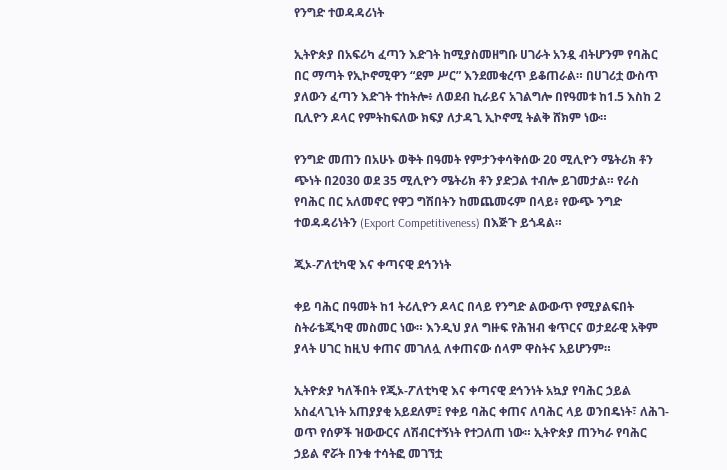የንግድ ተወዳዳሪነት

ኢትዮጵያ በአፍሪካ ፈጣን እድገት ከሚያስመዘግቡ ሀገራት አንዷ ብትሆንም የባሕር በር ማጣት የኢኮኖሚዋን “ደም ሥር” እንደመቁረጥ ይቆጠራል። በሀገሪቷ ውስጥ ያለውን ፈጣን እድገት ተከትሎ፥ ለወደብ ኪራይና አገልግሎ በየዓመቱ ከ1.5 እስከ 2 ቢሊዮን ዶላር የምትከፍለው ክፍያ ለታዳጊ ኢኮኖሚ ትልቅ ሸክም ነው።

የንግድ መጠን በአሁኑ ወቅት በዓመት የምታንቀሳቅሰው 20 ሚሊዮን ሜትሪክ ቶን ጭነት በ2030 ወደ 35 ሚሊዮን ሜትሪክ ቶን ያድጋል ተብሎ ይገመታል። የራስ የባሕር በር አለመኖር የዋጋ ግሽበትን ከመጨመሩም በላይ፥ የውጭ ንግድ ተወዳዳሪነትን (Export Competitiveness) በእጅጉ ይጎዳል።

ጂኦ-ፖለቲካዊ እና ቀጣናዊ ደኅንነት

ቀይ ባሕር በዓመት ከ1 ትሪሊዮን ዶላር በላይ የንግድ ልውውጥ የሚያልፍበት ስትራቴጂካዊ መስመር ነው። እንዲህ ያለ ግዙፍ የሕዝብ ቁጥርና ወታደራዊ አቅም ያላት ሀገር ከዚህ ቀጠና መገለሏ ለቀጠናው ሰላም ዋስትና አይሆንም።

ኢትዮጵያ ካለችበት የጂኦ-ፖለቲካዊ እና ቀጣናዊ ደኅንነት አኳያ የባሕር ኃይል አስፈላጊነት አጠያያቂ አይደለም፤ የቀይ ባሕር ቀጠና ለባሕር ላይ ወንበዴነት፣ ለሕገ-ወጥ የሰዎች ዝውውርና ለሽብርተኝነት የተጋለጠ ነው። ኢትዮጵያ ጠንካራ የባሕር ኃይል ኖሯት በንቁ ተሳትፎ መገኘቷ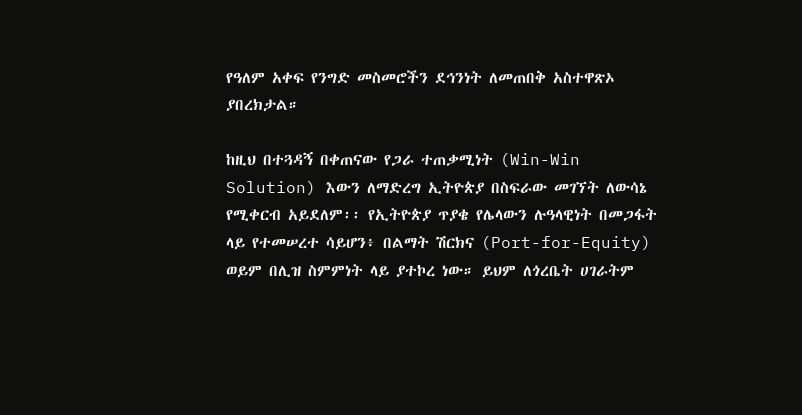የዓለም አቀፍ የንግድ መስመሮችን ደኅንነት ለመጠበቅ አስተዋጽኦ ያበረክታል።

ከዚህ በተጓዳኝ በቀጠናው የጋራ ተጠቃሚነት (Win-Win Solution) እውን ለማድረግ ኢትዮጵያ በስፍራው መገኘት ለውሳኔ የሚቀርብ አይደለም፡፡ የኢትዮጵያ ጥያቄ የሌላውን ሉዓላዊነት በመጋፋት ላይ የተመሠረተ ሳይሆን፥ በልማት ሽርክና (Port-for-Equity) ወይም በሊዝ ስምምነት ላይ ያተኮረ ነው። ይህም ለጎረቤት ሀገራትም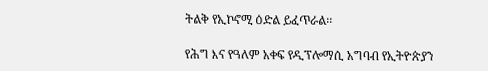ትልቅ የኢኮኖሚ ዕድል ይፈጥራል፡፡

የሕግ እና የዓለም አቀፍ የዲፕሎማሲ አግባብ የኢትዮጵያን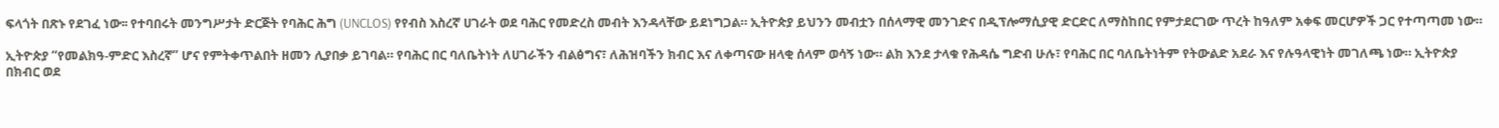ፍላጎት በጽኑ የደገፈ ነው፡፡ የተባበሩት መንግሥታት ድርጅት የባሕር ሕግ (UNCLOS) የየብስ እስረኛ ሀገራት ወደ ባሕር የመድረስ መብት እንዳላቸው ይደነግጋል። ኢትዮጵያ ይህንን መብቷን በሰላማዊ መንገድና በዲፕሎማሲያዊ ድርድር ለማስከበር የምታደርገው ጥረት ከዓለም አቀፍ መርሆዎች ጋር የተጣጣመ ነው።

ኢትዮጵያ “የመልክዓ-ምድር እስረኛ” ሆና የምትቀጥልበት ዘመን ሊያበቃ ይገባል። የባሕር በር ባለቤትነት ለሀገራችን ብልፅግና፣ ለሕዝባችን ክብር እና ለቀጣናው ዘላቂ ሰላም ወሳኝ ነው። ልክ እንደ ታላቁ የሕዳሴ ግድብ ሁሉ፣ የባሕር በር ባለቤትነትም የትውልድ አደራ እና የሉዓላዊነት መገለጫ ነው። ኢትዮጵያ በክብር ወደ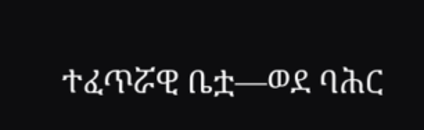ተፈጥሯዊ ቤቷ—ወደ ባሕር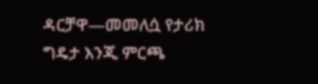ዳርቻዋ—መመለሷ የታሪክ ግዴታ እንጂ ምርጫ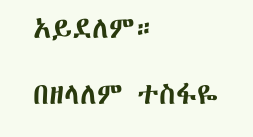አይደለም።

በዘላለም ተስፋዬ